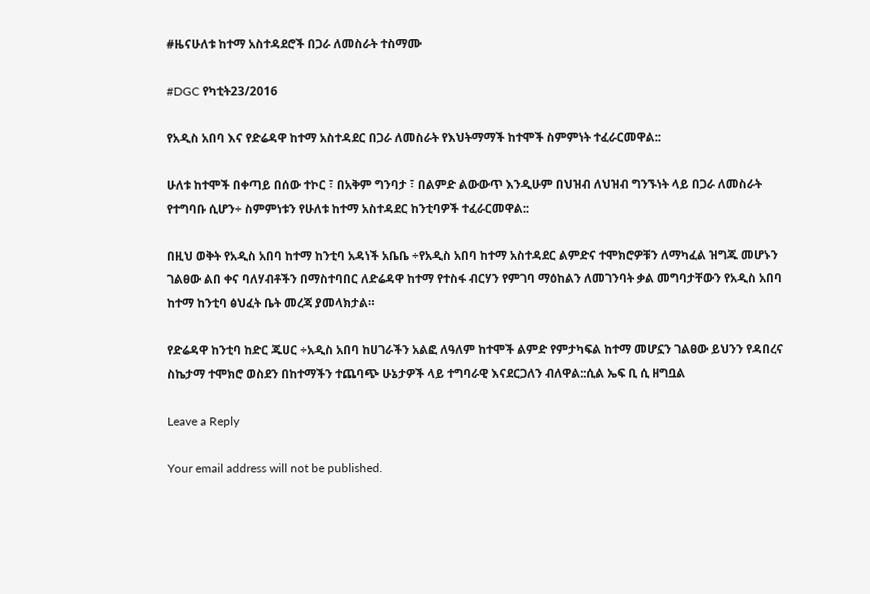#ዜናሁለቱ ከተማ አስተዳደሮች በጋራ ለመስራት ተስማሙ

#DGC የካቲት23/2016

የአዲስ አበባ እና የድሬዳዋ ከተማ አስተዳደር በጋራ ለመስራት የእህትማማች ከተሞች ስምምነት ተፈራርመዋል::

ሁለቱ ከተሞች በቀጣይ በሰው ተኮር ፣ በአቅም ግንባታ ፣ በልምድ ልውውጥ እንዲሁም በህዝብ ለህዝብ ግንኙነት ላይ በጋራ ለመስራት የተግባቡ ሲሆን÷ ስምምነቱን የሁለቱ ከተማ አስተዳደር ከንቲባዎች ተፈራርመዋል::

በዚህ ወቅት የአዲስ አበባ ከተማ ከንቲባ አዳነች አቤቤ ÷የአዲስ አበባ ከተማ አስተዳደር ልምድና ተሞክሮዎቹን ለማካፈል ዝግጁ መሆኑን ገልፀው ልበ ቀና ባለሃብቶችን በማስተባበር ለድሬዳዋ ከተማ የተስፋ ብርሃን የምገባ ማዕከልን ለመገንባት ቃል መግባታቸውን የአዲስ አበባ ከተማ ከንቲባ ፅህፈት ቤት መረጃ ያመላክታል።

የድሬዳዋ ከንቲባ ከድር ጁሀር ÷አዲስ አበባ ከሀገራችን አልፎ ለዓለም ከተሞች ልምድ የምታካፍል ከተማ መሆኗን ገልፀው ይህንን የዳበረና ስኬታማ ተሞክሮ ወስደን በከተማችን ተጨባጭ ሁኔታዎች ላይ ተግባራዊ እናደርጋለን ብለዋል::ሲል ኤፍ ቢ ሲ ዘግቧል

Leave a Reply

Your email address will not be published.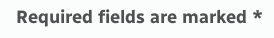Required fields are marked *